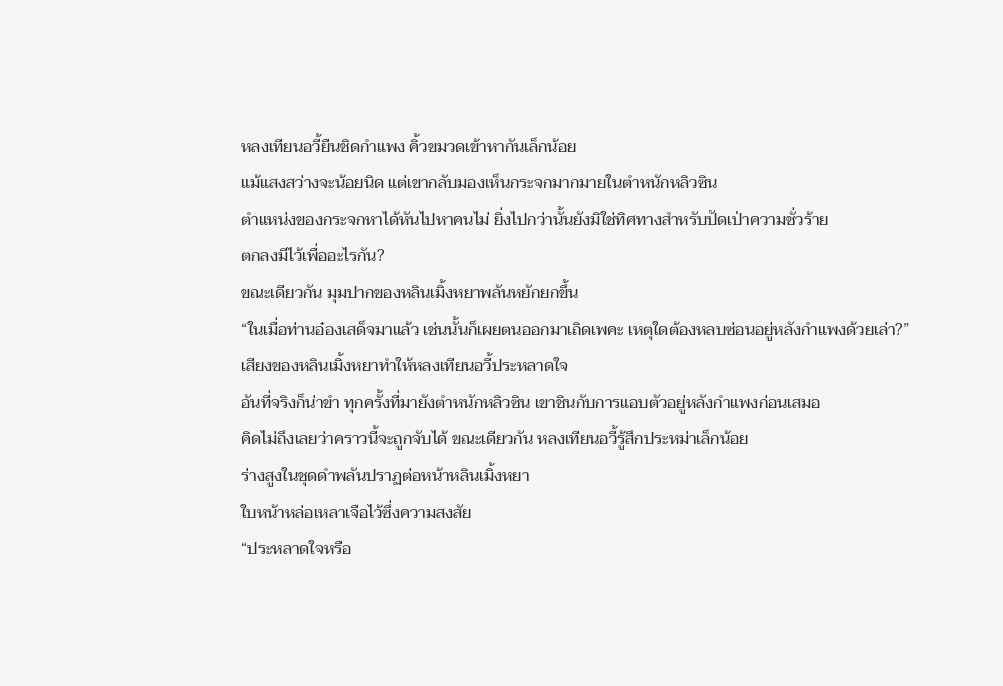หลงเทียนอวี้ยืนชิดกำแพง คิ้วขมวดเข้าหากันเล็กน้อย
แม้แสงสว่างจะน้อยนิด แต่เขากลับมองเห็นกระจกมากมายในตำหนักหลิวซิน
ตำแหน่งของกระจกหาได้หันไปหาคนไม่ ยิ่งไปกว่านั้นยังมิใช่ทิศทางสำหรับปัดเป่าความชั่วร้าย
ตกลงมีไว้เพื่ออะไรกัน?
ขณะเดียวกัน มุมปากของหลินเมิ้งหยาพลันหยักยกขึ้น
“ในเมื่อท่านอ๋องเสด็จมาแล้ว เช่นนั้นก็เผยตนออกมาเถิดเพคะ เหตุใดต้องหลบซ่อนอยู่หลังกำแพงด้วยเล่า?”
เสียงของหลินเมิ้งหยาทำให้หลงเทียนอวี้ประหลาดใจ
อันที่จริงก็น่าขำ ทุกครั้งที่มายังตำหนักหลิวซิน เขาชินกับการแอบตัวอยู่หลังกำแพงก่อนเสมอ
คิดไม่ถึงเลยว่าคราวนี้จะถูกจับได้ ขณะเดียวกัน หลงเทียนอวี้รู้สึกประหม่าเล็กน้อย
ร่างสูงในชุดดำพลันปราฏต่อหน้าหลินเมิ้งหยา
ใบหน้าหล่อเหลาเจือไว้ซึ่งความสงสัย
“ประหลาดใจหรือ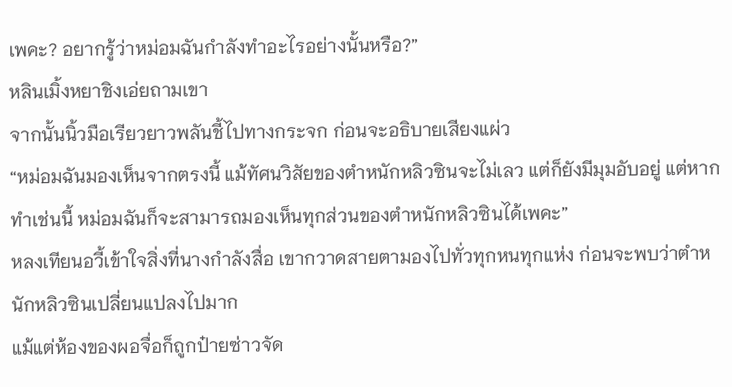เพคะ? อยากรู้ว่าหม่อมฉันกำลังทำอะไรอย่างนั้นหรือ?”
หลินเมิ้งหยาชิงเอ่ยถามเขา
จากนั้นนิ้วมือเรียวยาวพลันชี้ไปทางกระจก ก่อนจะอธิบายเสียงแผ่ว
“หม่อมฉันมองเห็นจากตรงนี้ แม้ทัศนวิสัยของตำหนักหลิวซินจะไม่เลว แต่ก็ยังมีมุมอับอยู่ แต่หากทำเช่นนี้ หม่อมฉันก็จะสามารถมองเห็นทุกส่วนของตำหนักหลิวซินได้เพคะ”
หลงเทียนอวี้เข้าใจสิ่งที่นางกำลังสื่อ เขากวาดสายตามองไปทั่วทุกหนทุกแห่ง ก่อนจะพบว่าตำหนักหลิวซินเปลี่ยนแปลงไปมาก
แม้แต่ห้องของผอจื่อก็ถูกป๋ายซ่าวจัด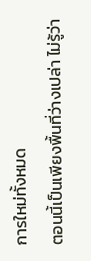การใหม่ทั้งหมด
ตอนนี้เป็นเพียงพื้นที่ว่างเปล่า ไม่รู้ว่า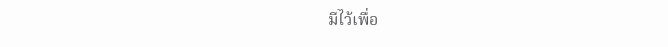มีไว้เพื่อ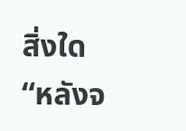สิ่งใด
“หลังจ